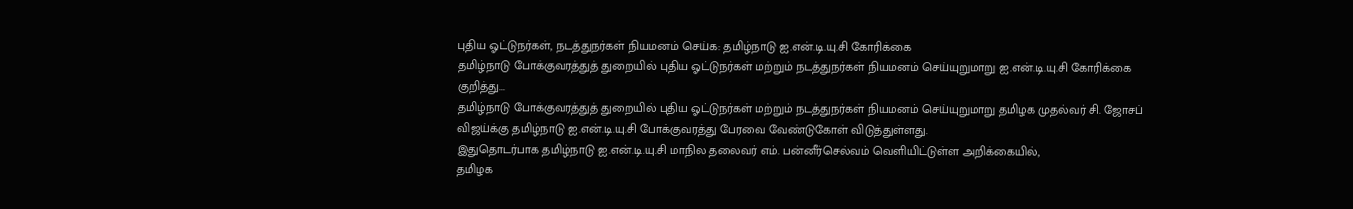புதிய ஓட்டுநர்கள், நடத்துநர்கள் நியமனம் செய்க: தமிழ்நாடு ஐ.என்.டி.யு.சி கோரிக்கை
தமிழ்நாடு போக்குவரத்துத் துறையில் புதிய ஓட்டுநர்கள் மற்றும் நடத்துநர்கள் நியமனம் செய்யுறுமாறு ஐ.என்.டி.யு.சி கோரிக்கை குறித்து...
தமிழ்நாடு போக்குவரத்துத் துறையில் புதிய ஓட்டுநர்கள் மற்றும் நடத்துநர்கள் நியமனம் செய்யுறுமாறு தமிழக முதல்வர் சி. ஜோசப் விஜய்க்கு தமிழ்நாடு ஐ.என்.டி.யு.சி போக்குவரத்து பேரவை வேண்டுகோள் விடுத்துள்ளது.
இதுதொடர்பாக தமிழ்நாடு ஐ.என்.டி.யு.சி மாநில தலைவர் எம். பன்னீர்செல்வம் வெளியிட்டுள்ள அறிக்கையில்,
தமிழக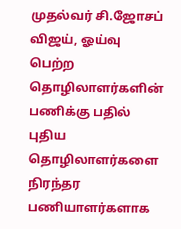முதல்வர் சி.ஜோசப் விஜய், ஓய்வு பெற்ற தொழிலாளர்களின் பணிக்கு பதில் புதிய தொழிலாளர்களை நிரந்தர பணியாளர்களாக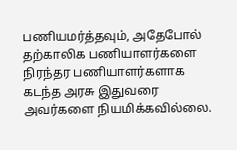பணியமர்த்தவும், அதேபோல் தற்காலிக பணியாளர்களை நிரந்தர பணியாளர்களாக கடந்த அரசு இதுவரை அவர்களை நியமிக்கவில்லை.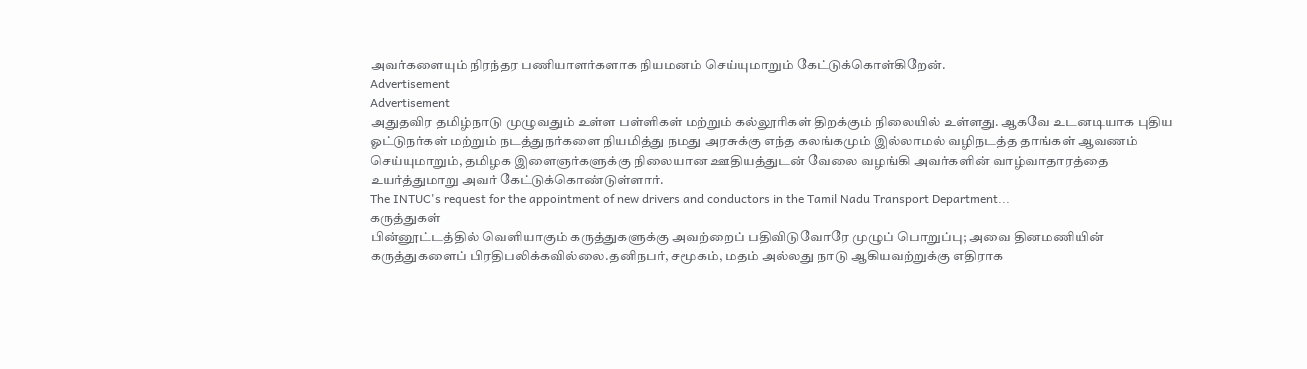அவர்களையும் நிரந்தர பணியாளர்களாக நியமனம் செய்யுமாறும் கேட்டுக்கொள்கிறேன்.
Advertisement
Advertisement
அதுதவிர தமிழ்நாடு முழுவதும் உள்ள பள்ளிகள் மற்றும் கல்லூரிகள் திறக்கும் நிலையில் உள்ளது. ஆகவே உடனடியாக புதிய ஓட்டுநர்கள் மற்றும் நடத்துநர்களை நியமித்து நமது அரசுக்கு எந்த கலங்கமும் இல்லாமல் வழிநடத்த தாங்கள் ஆவணம் செய்யுமாறும், தமிழக இளைஞர்களுக்கு நிலையான ஊதியத்துடன் வேலை வழங்கி அவர்களின் வாழ்வாதாரத்தை உயர்த்துமாறு அவர் கேட்டுக்கொண்டுள்ளார்.
The INTUC's request for the appointment of new drivers and conductors in the Tamil Nadu Transport Department...
கருத்துகள்
பின்னூட்டத்தில் வெளியாகும் கருத்துகளுக்கு அவற்றைப் பதிவிடுவோரே முழுப் பொறுப்பு; அவை தினமணியின் கருத்துகளைப் பிரதிபலிக்கவில்லை.தனிநபர், சமூகம், மதம் அல்லது நாடு ஆகியவற்றுக்கு எதிராக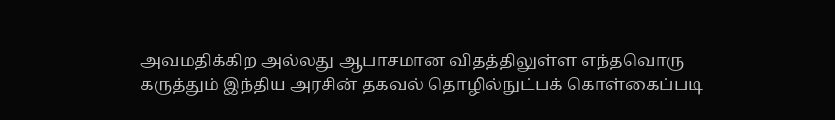அவமதிக்கிற அல்லது ஆபாசமான விதத்திலுள்ள எந்தவொரு கருத்தும் இந்திய அரசின் தகவல் தொழில்நுட்பக் கொள்கைப்படி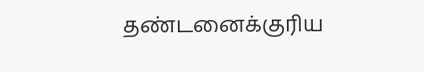தண்டனைக்குரிய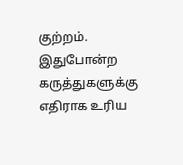குற்றம். இதுபோன்ற கருத்துகளுக்கு எதிராக உரிய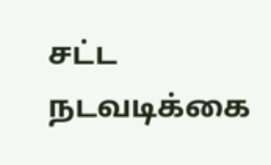சட்ட நடவடிக்கை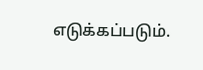எடுக்கப்படும்.